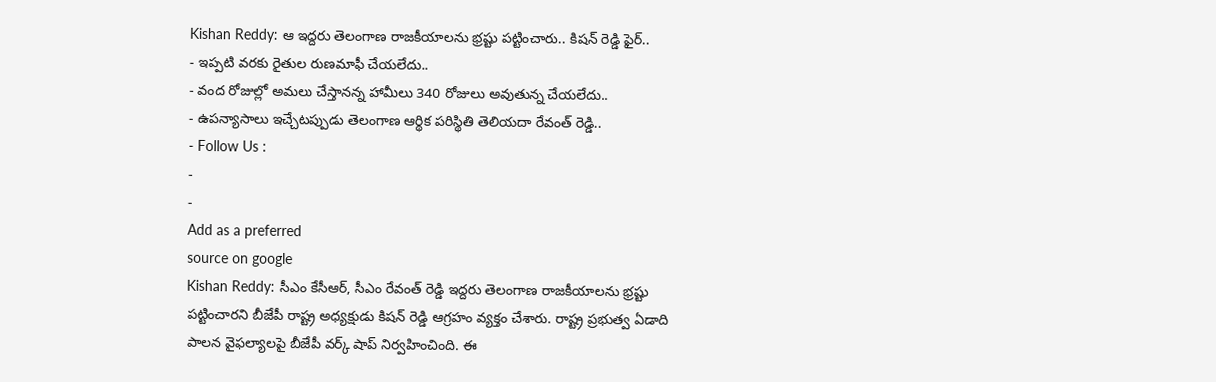Kishan Reddy: ఆ ఇద్దరు తెలంగాణ రాజకీయాలను భ్రష్టు పట్టించారు.. కిషన్ రెడ్డి ఫైర్..
- ఇప్పటి వరకు రైతుల రుణమాఫీ చేయలేదు..
- వంద రోజుల్లో అమలు చేస్తానన్న హామీలు 340 రోజులు అవుతున్న చేయలేదు..
- ఉపన్యాసాలు ఇచ్చేటప్పుడు తెలంగాణ ఆర్థిక పరిస్థితి తెలియదా రేవంత్ రెడ్డి..
- Follow Us :
-
-
Add as a preferred
source on google
Kishan Reddy: సీఎం కేసీఆర్, సీఎం రేవంత్ రెడ్డి ఇద్దరు తెలంగాణ రాజకీయాలను భ్రష్టు పట్టించారని బీజేపీ రాష్ట్ర అధ్యక్షుడు కిషన్ రెడ్డి ఆగ్రహం వ్యక్తం చేశారు. రాష్ట్ర ప్రభుత్వ ఏడాది పాలన వైఫల్యాలపై బీజేపీ వర్క్ షాప్ నిర్వహించింది. ఈ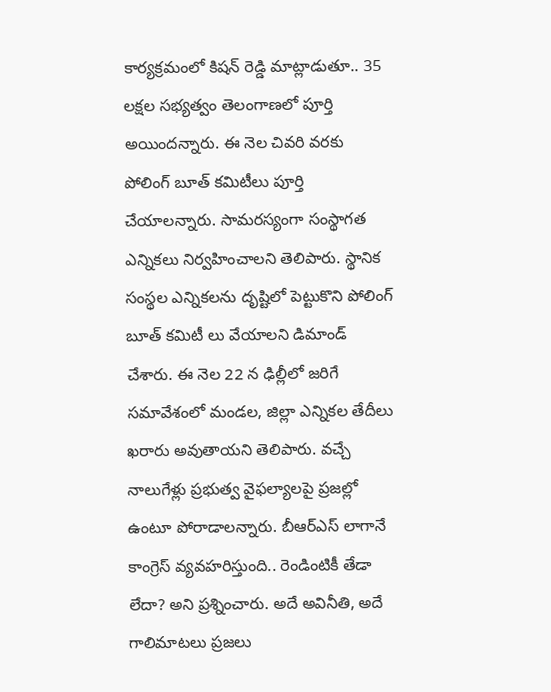కార్యక్రమంలో కిషన్ రెడ్డి మాట్లాడుతూ.. 35 లక్షల సభ్యత్వం తెలంగాణలో పూర్తి అయిందన్నారు. ఈ నెల చివరి వరకు పోలింగ్ బూత్ కమిటీలు పూర్తి చేయాలన్నారు. సామరస్యంగా సంస్థాగత ఎన్నికలు నిర్వహించాలని తెలిపారు. స్థానిక సంస్థల ఎన్నికలను దృష్టిలో పెట్టుకొని పోలింగ్ బూత్ కమిటీ లు వేయాలని డిమాండ్ చేశారు. ఈ నెల 22 న ఢిల్లీలో జరిగే సమావేశంలో మండల, జిల్లా ఎన్నికల తేదీలు ఖరారు అవుతాయని తెలిపారు. వచ్చే నాలుగేళ్లు ప్రభుత్వ వైఫల్యాలపై ప్రజల్లో ఉంటూ పోరాడాలన్నారు. బీఆర్ఎస్ లాగానే కాంగ్రెస్ వ్యవహరిస్తుంది.. రెండింటికీ తేడా లేదా? అని ప్రశ్నించారు. అదే అవినీతి, అదే గాలిమాటలు ప్రజలు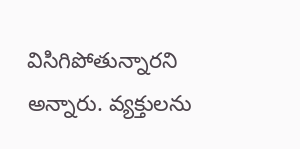విసిగిపోతున్నారని అన్నారు. వ్యక్తులను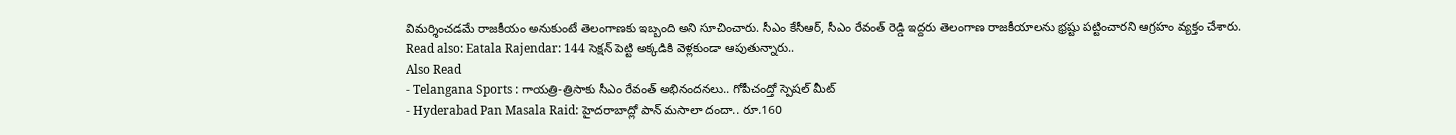విమర్శించడమే రాజకీయం అనుకుంటే తెలంగాణకు ఇబ్బంది అని సూచించారు. సీఎం కేసీఆర్, సీఎం రేవంత్ రెడ్డి ఇద్దరు తెలంగాణ రాజకీయాలను భ్రష్టు పట్టించారని ఆగ్రహం వ్యక్తం చేశారు.
Read also: Eatala Rajendar: 144 సెక్షన్ పెట్టి అక్కడికి వెళ్లకుండా ఆపుతున్నారు..
Also Read
- Telangana Sports : గాయత్రి-త్రిసాకు సీఎం రేవంత్ అభినందనలు.. గోపీచంద్తో స్పెషల్ మీట్
- Hyderabad Pan Masala Raid: హైదరాబాద్లో పాన్ మసాలా దందా.. రూ.160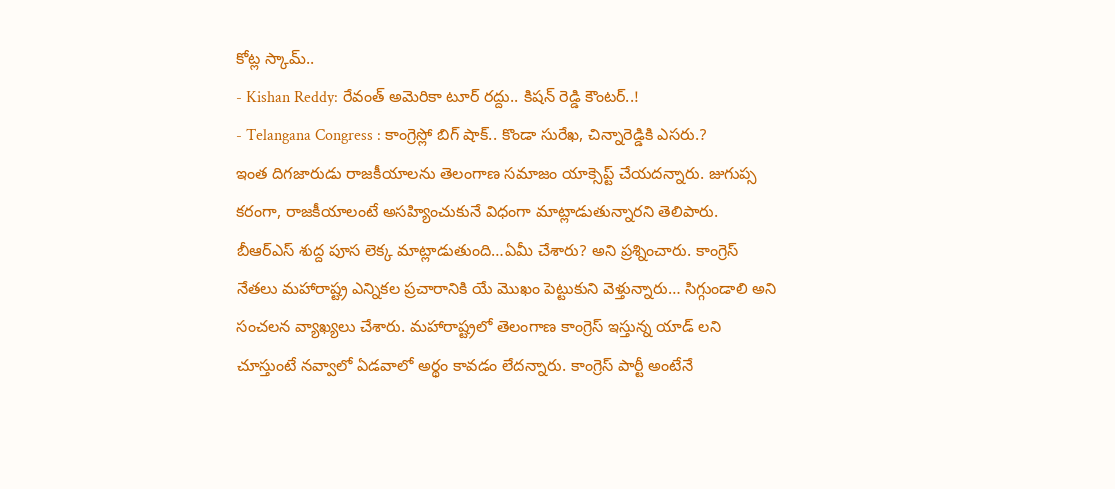కోట్ల స్కామ్..
- Kishan Reddy: రేవంత్ అమెరికా టూర్ రద్దు.. కిషన్ రెడ్డి కౌంటర్..!
- Telangana Congress : కాంగ్రెస్లో బిగ్ షాక్.. కొండా సురేఖ, చిన్నారెడ్డికి ఎసరు.?
ఇంత దిగజారుడు రాజకీయాలను తెలంగాణ సమాజం యాక్సెప్ట్ చేయదన్నారు. జుగుప్స కరంగా, రాజకీయాలంటే అసహ్యించుకునే విధంగా మాట్లాడుతున్నారని తెలిపారు. బీఆర్ఎస్ శుద్ద పూస లెక్క మాట్లాడుతుంది…ఏమీ చేశారు? అని ప్రశ్నించారు. కాంగ్రెస్ నేతలు మహారాష్ట్ర ఎన్నికల ప్రచారానికి యే మొఖం పెట్టుకుని వెళ్తున్నారు… సిగ్గుండాలి అని సంచలన వ్యాఖ్యలు చేశారు. మహారాష్ట్రలో తెలంగాణ కాంగ్రెస్ ఇస్తున్న యాడ్ లని చూస్తుంటే నవ్వాలో ఏడవాలో అర్థం కావడం లేదన్నారు. కాంగ్రెస్ పార్టీ అంటేనే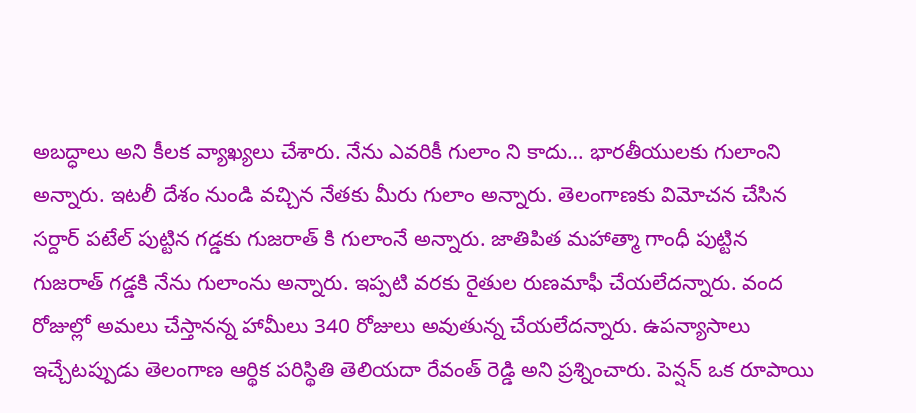అబద్ధాలు అని కీలక వ్యాఖ్యలు చేశారు. నేను ఎవరికీ గులాం ని కాదు… భారతీయులకు గులాంని అన్నారు. ఇటలీ దేశం నుండి వచ్చిన నేతకు మీరు గులాం అన్నారు. తెలంగాణకు విమోచన చేసిన సర్దార్ పటేల్ పుట్టిన గడ్డకు గుజరాత్ కి గులాంనే అన్నారు. జాతిపిత మహాత్మా గాంధీ పుట్టిన గుజరాత్ గడ్డకి నేను గులాంను అన్నారు. ఇప్పటి వరకు రైతుల రుణమాఫీ చేయలేదన్నారు. వంద రోజుల్లో అమలు చేస్తానన్న హామీలు 340 రోజులు అవుతున్న చేయలేదన్నారు. ఉపన్యాసాలు ఇచ్చేటప్పుడు తెలంగాణ ఆర్థిక పరిస్థితి తెలియదా రేవంత్ రెడ్డి అని ప్రశ్నించారు. పెన్షన్ ఒక రూపాయి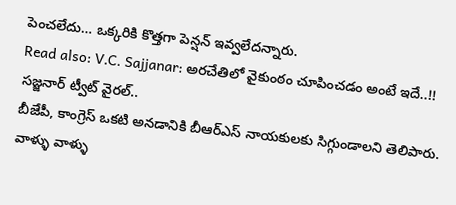పెంచలేదు… ఒక్కరికి కొత్తగా పెన్షన్ ఇవ్వలేదన్నారు.
Read also: V.C. Sajjanar: అరచేతిలో వైకుంఠం చూపించడం అంటే ఇదే..!! సజ్జనార్ ట్వీట్ వైరల్..
బీజేపీ, కాంగ్రెస్ ఒకటి అనడానికి బీఆర్ఎస్ నాయకులకు సిగ్గుండాలని తెలిపారు. వాళ్ళు వాళ్ళు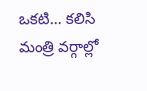ఒకటి… కలిసి మంత్రి వర్గాల్లో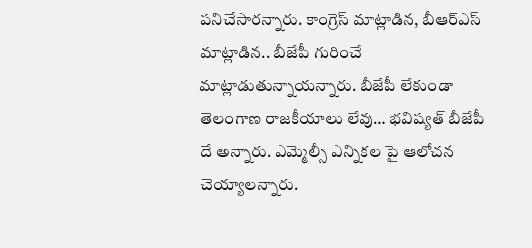పనిచేసారన్నారు. కాంగ్రెస్ మాట్లాడిన, బీఆర్ఎస్ మాట్లాడిన.. బీజేపీ గురించే మాట్లాడుతున్నాయన్నారు. బీజేపీ లేకుండా తెలంగాణ రాజకీయాలు లేవు… భవిష్యత్ బీజేపీ దే అన్నారు. ఎమ్మెల్సీ ఎన్నికల పై ఆలోచన చెయ్యాలన్నారు.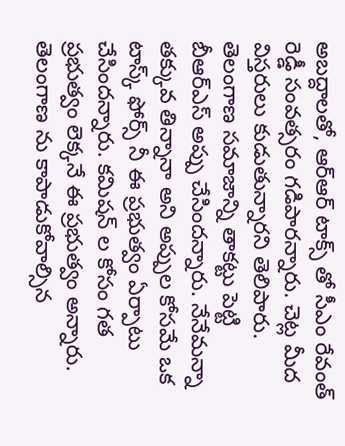అబద్దాలతో, ఆర్ఆర్ టాక్స్ తో సీఎం రేవంత్ రెడ్డీ సంవత్సరం గడిపారన్నారు. చెట్ల మీద విస్తరులు కుడుతున్నారని తెలిపారు. తెలంగాణ సమాజాన్ని తాకట్టు పెట్టి బీఆర్ఎస్ అప్పు చేసిందన్నారు. నేనేమన్నా తక్కువ తిన్నానా అని అప్పుల కోసమే ఒక టాస్క్ ఫోర్స్ నీ ఈ ప్రభుత్వం ఏర్పాటు చేసిందన్నారు. కమిషన్ ల కోసం గత ప్రభుత్వం లెక్కనే ఈ ప్రభుత్వం అన్నారు. తెలంగాణ ను కాపాడుకోవాల్సిన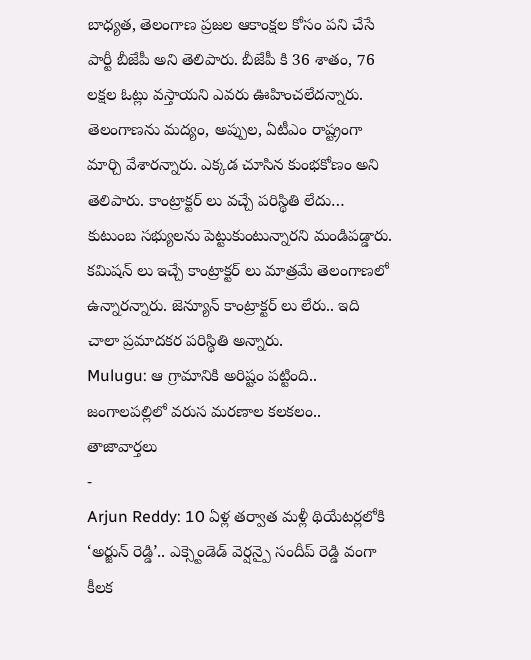బాధ్యత, తెలంగాణ ప్రజల ఆకాంక్షల కోసం పని చేసే పార్టీ బీజేపీ అని తెలిపారు. బీజేపీ కి 36 శాతం, 76 లక్షల ఓట్లు వస్తాయని ఎవరు ఊహించలేదన్నారు. తెలంగాణను మద్యం, అప్పుల, ఏటీఎం రాష్ట్రంగా మార్చి వేశారన్నారు. ఎక్కడ చూసిన కుంభకోణం అని తెలిపారు. కాంట్రాక్టర్ లు వచ్చే పరిస్థితి లేదు… కుటుంబ సభ్యులను పెట్టుకుంటున్నారని మండిపడ్డారు. కమిషన్ లు ఇచ్చే కాంట్రాక్టర్ లు మాత్రమే తెలంగాణలో ఉన్నారన్నారు. జెన్యూన్ కాంట్రాక్టర్ లు లేరు.. ఇది చాలా ప్రమాదకర పరిస్థితి అన్నారు.
Mulugu: ఆ గ్రామానికి అరిష్టం పట్టింది.. జంగాలపల్లిలో వరుస మరణాల కలకలం..
తాజావార్తలు
-
Arjun Reddy: 10 ఏళ్ల తర్వాత మళ్లీ థియేటర్లలోకి ‘అర్జున్ రెడ్డి’.. ఎక్స్టెండెడ్ వెర్షన్పై సందీప్ రెడ్డి వంగా కీలక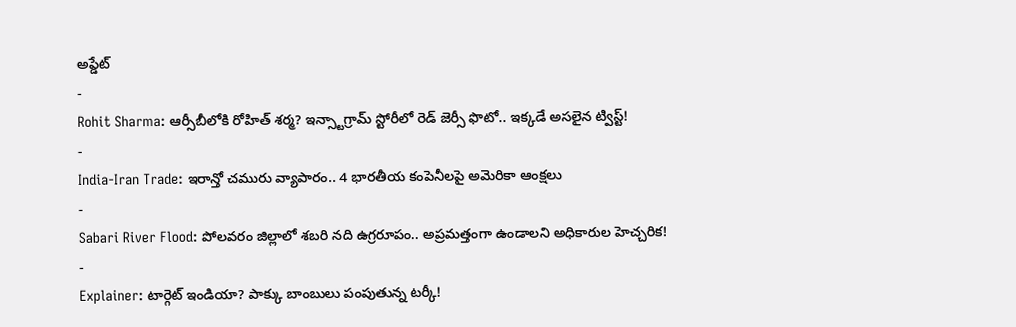అప్డేట్
-
Rohit Sharma: ఆర్సీబీలోకి రోహిత్ శర్మ? ఇన్స్టాగ్రామ్ స్టోరీలో రెడ్ జెర్సీ ఫొటో.. ఇక్కడే అసలైన ట్విస్ట్!
-
India-Iran Trade: ఇరాన్తో చమురు వ్యాపారం.. 4 భారతీయ కంపెనీలపై అమెరికా ఆంక్షలు
-
Sabari River Flood: పోలవరం జిల్లాలో శబరి నది ఉగ్రరూపం.. అప్రమత్తంగా ఉండాలని అధికారుల హెచ్చరిక!
-
Explainer: టార్గెట్ ఇండియా? పాక్కు బాంబులు పంపుతున్న టర్కీ!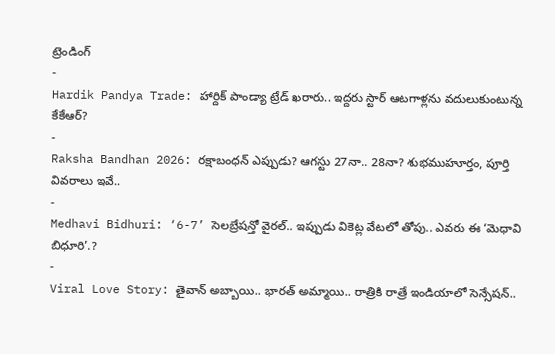ట్రెండింగ్
-
Hardik Pandya Trade: హార్దిక్ పాండ్యా ట్రేడ్ ఖరారు.. ఇద్దరు స్టార్ ఆటగాళ్లను వదులుకుంటున్న కేకేఆర్?
-
Raksha Bandhan 2026: రక్షాబంధన్ ఎప్పుడు? ఆగస్టు 27నా.. 28నా? శుభముహూర్తం, పూర్తి వివరాలు ఇవే..
-
Medhavi Bidhuri: ‘6-7’ సెలబ్రేషన్తో వైరల్.. ఇప్పుడు వికెట్ల వేటలో తోపు.. ఎవరు ఈ ‘మెధావి బిధూరి’.?
-
Viral Love Story: తైవాన్ అబ్బాయి.. భారత్ అమ్మాయి.. రాత్రికి రాత్రే ఇండియాలో సెన్సేషన్..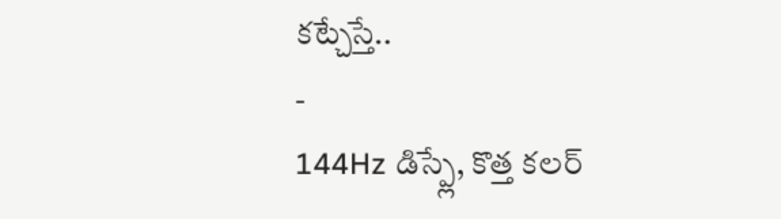కట్చేస్తే..
-
144Hz డిస్ప్లే, కొత్త కలర్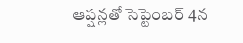ఆప్షన్లతో సెప్టెంబర్ 4న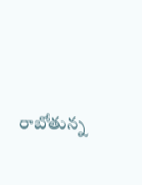రాబోతున్న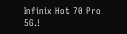Infinix Hot 70 Pro 5G.!